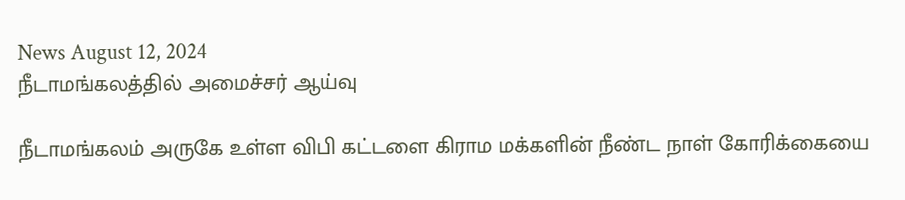News August 12, 2024
நீடாமங்கலத்தில் அமைச்சர் ஆய்வு

நீடாமங்கலம் அருகே உள்ள விபி கட்டளை கிராம மக்களின் நீண்ட நாள் கோரிக்கையை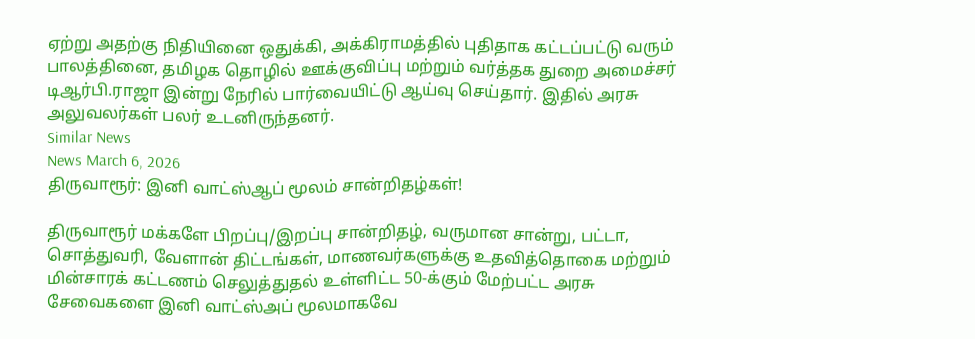ஏற்று அதற்கு நிதியினை ஒதுக்கி, அக்கிராமத்தில் புதிதாக கட்டப்பட்டு வரும் பாலத்தினை, தமிழக தொழில் ஊக்குவிப்பு மற்றும் வர்த்தக துறை அமைச்சர் டிஆர்பி.ராஜா இன்று நேரில் பார்வையிட்டு ஆய்வு செய்தார். இதில் அரசு அலுவலர்கள் பலர் உடனிருந்தனர்.
Similar News
News March 6, 2026
திருவாரூர்: இனி வாட்ஸ்ஆப் மூலம் சான்றிதழ்கள்!

திருவாரூர் மக்களே பிறப்பு/இறப்பு சான்றிதழ், வருமான சான்று, பட்டா, சொத்துவரி, வேளான் திட்டங்கள், மாணவர்களுக்கு உதவித்தொகை மற்றும் மின்சாரக் கட்டணம் செலுத்துதல் உள்ளிட்ட 50-க்கும் மேற்பட்ட அரசு சேவைகளை இனி வாட்ஸ்அப் மூலமாகவே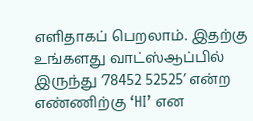எளிதாகப் பெறலாம். இதற்கு உங்களது வாட்ஸ்ஆப்பில் இருந்து ‘78452 52525’ என்ற எண்ணிற்கு ‘HI’ என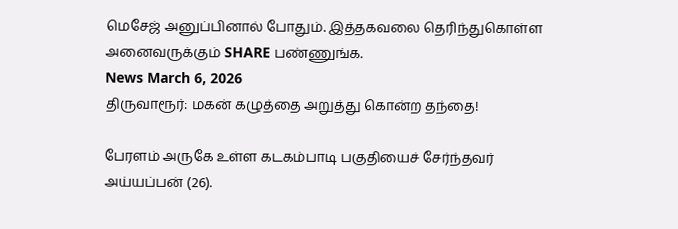மெசேஜ் அனுப்பினால் போதும். இத்தகவலை தெரிந்துகொள்ள அனைவருக்கும் SHARE பண்ணுங்க.
News March 6, 2026
திருவாரூர்: மகன் கழுத்தை அறுத்து கொன்ற தந்தை!

பேரளம் அருகே உள்ள கடகம்பாடி பகுதியைச் சேர்ந்தவர் அய்யப்பன் (26).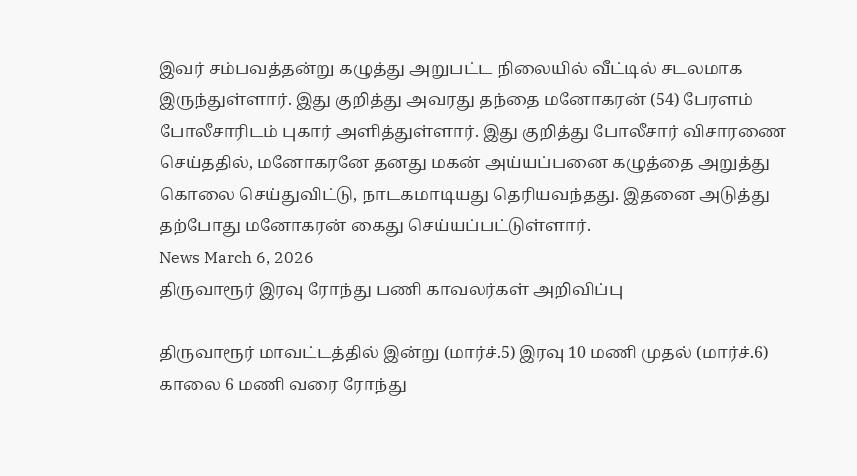இவர் சம்பவத்தன்று கழுத்து அறுபட்ட நிலையில் வீட்டில் சடலமாக இருந்துள்ளார். இது குறித்து அவரது தந்தை மனோகரன் (54) பேரளம் போலீசாரிடம் புகார் அளித்துள்ளார். இது குறித்து போலீசார் விசாரணை செய்ததில், மனோகரனே தனது மகன் அய்யப்பனை கழுத்தை அறுத்து கொலை செய்துவிட்டு, நாடகமாடியது தெரியவந்தது. இதனை அடுத்து தற்போது மனோகரன் கைது செய்யப்பட்டுள்ளார்.
News March 6, 2026
திருவாரூர் இரவு ரோந்து பணி காவலர்கள் அறிவிப்பு

திருவாரூர் மாவட்டத்தில் இன்று (மார்ச்.5) இரவு 10 மணி முதல் (மார்ச்.6) காலை 6 மணி வரை ரோந்து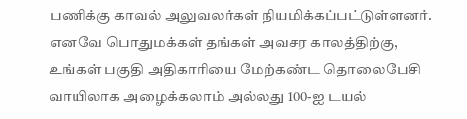பணிக்கு காவல் அலுவலர்கள் நியமிக்கப்பட்டுள்ளனர். எனவே பொதுமக்கள் தங்கள் அவசர காலத்திற்கு, உங்கள் பகுதி அதிகாரியை மேற்கண்ட தொலைபேசி வாயிலாக அழைக்கலாம் அல்லது 100-ஐ டயல்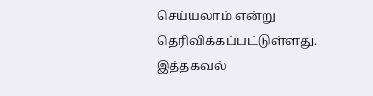செய்யலாம் என்று தெரிவிக்கப்பட்டுள்ளது. இத்தகவல்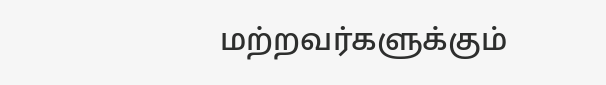மற்றவர்களுக்கும்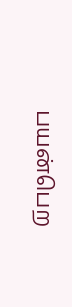பயன்பெற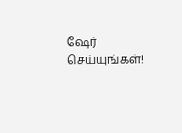ஷேர் செய்யுங்கள்!